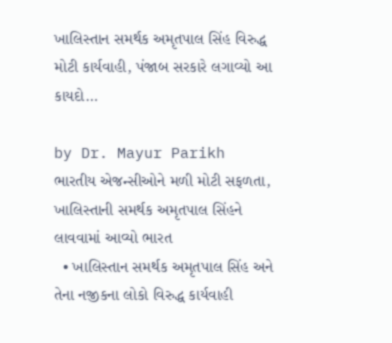ખાલિસ્તાન સમર્થક અમૃતપાલ સિંહ વિરુદ્ધ મોટી કાર્યવાહી, પંજાબ સરકારે લગાવ્યો આ કાયદો…

by Dr. Mayur Parikh
ભારતીય એજન્સીઓને મળી મોટી સફળતા, ખાલિસ્તાની સમર્થક અમૃતપાલ સિંહને લાવવામાં આવ્યો ભારત
  • ખાલિસ્તાન સમર્થક અમૃતપાલ સિંહ અને તેના નજીકના લોકો વિરુદ્ધ કાર્યવાહી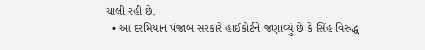ચાલી રહી છે.
  • આ દરમિયાન પંજાબ સરકારે હાઈકોર્ટને જણાવ્યું છે કે સિંહ વિરુદ્ધ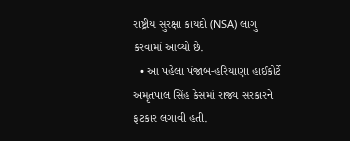રાષ્ટ્રીય સુરક્ષા કાયદો (NSA) લાગુ કરવામાં આવ્યો છે.
  • આ પહેલા પંજાબ-હરિયાણા હાઈકોર્ટે અમૃતપાલ સિંહ કેસમાં રાજ્ય સરકારને ફટકાર લગાવી હતી.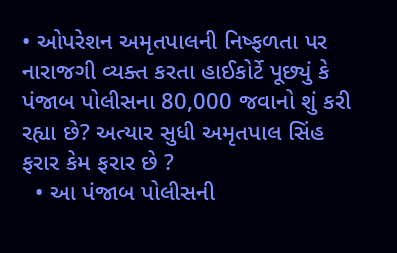• ઓપરેશન અમૃતપાલની નિષ્ફળતા પર નારાજગી વ્યક્ત કરતા હાઈકોર્ટે પૂછ્યું કે પંજાબ પોલીસના 80,000 જવાનો શું કરી રહ્યા છે? અત્યાર સુધી અમૃતપાલ સિંહ ફરાર કેમ ફરાર છે ?
  • આ પંજાબ પોલીસની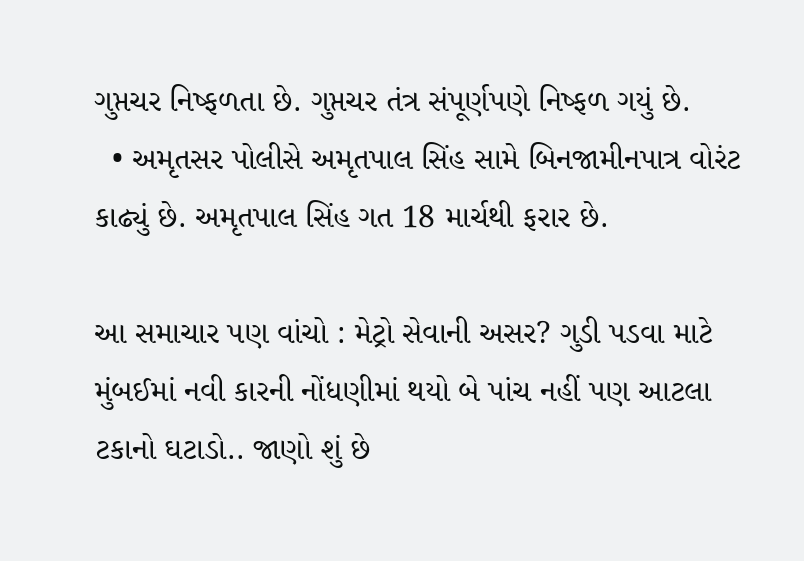ગુપ્તચર નિષ્ફળતા છે. ગુપ્તચર તંત્ર સંપૂર્ણપણે નિષ્ફળ ગયું છે.
  • અમૃતસર પોલીસે અમૃતપાલ સિંહ સામે બિનજામીનપાત્ર વોરંટ કાઢ્યું છે. અમૃતપાલ સિંહ ગત 18 માર્ચથી ફરાર છે.

આ સમાચાર પણ વાંચો : મેટ્રો સેવાની અસર? ગુડી પડવા માટે મુંબઈમાં નવી કારની નોંધણીમાં થયો બે પાંચ નહીં પણ આટલા ટકાનો ઘટાડો.. જાણો શું છે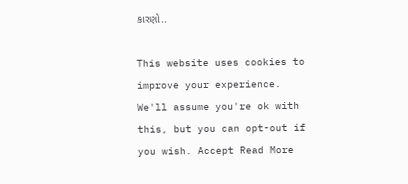કારણો..

This website uses cookies to improve your experience. We'll assume you're ok with this, but you can opt-out if you wish. Accept Read More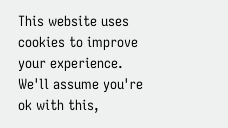This website uses cookies to improve your experience. We'll assume you're ok with this,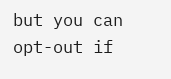but you can opt-out if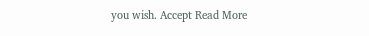you wish. Accept Read More